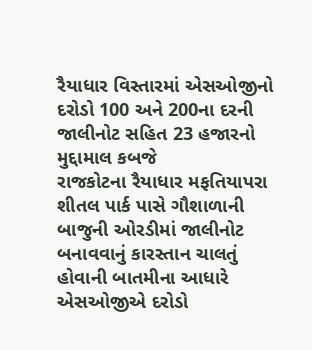રૈયાધાર વિસ્તારમાં એસઓજીનો દરોડો 100 અને 200ના દરની જાલીનોટ સહિત 23 હજારનો મુદ્દામાલ કબજે
રાજકોટના રૈયાધાર મફતિયાપરા શીતલ પાર્ક પાસે ગૌશાળાની બાજુની ઓરડીમાં જાલીનોટ બનાવવાનું કારસ્તાન ચાલતું હોવાની બાતમીના આધારે એસઓજીએ દરોડો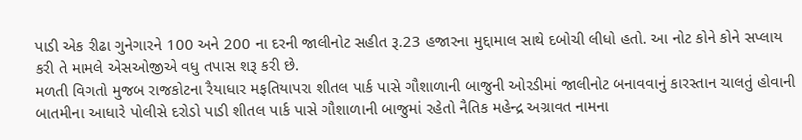પાડી એક રીઢા ગુનેગારને 100 અને 200 ના દરની જાલીનોટ સહીત રૂ.23 હજારના મુદ્દામાલ સાથે દબોચી લીધો હતો. આ નોટ કોને કોને સપ્લાય કરી તે મામલે એસઓજીએ વધુ તપાસ શરૂ કરી છે.
મળતી વિગતો મુજબ રાજકોટના રૈયાધાર મફતિયાપરા શીતલ પાર્ક પાસે ગૌશાળાની બાજુની ઓરડીમાં જાલીનોટ બનાવવાનું કારસ્તાન ચાલતું હોવાની બાતમીના આધારે પોલીસે દરોડો પાડી શીતલ પાર્ક પાસે ગૌશાળાની બાજુમાં રહેતો નૈતિક મહેન્દ્ર અગ્રાવત નામના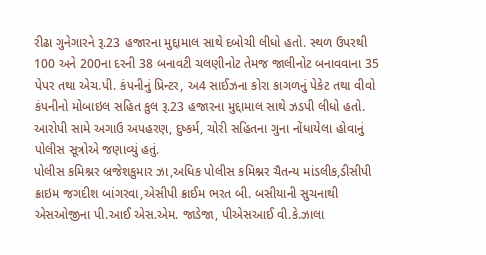રીઢા ગુનેગારને રૂ.23 હજારના મુદ્દામાલ સાથે દબોચી લીધો હતો. સ્થળ ઉપરથી 100 અને 200ના દરની 38 બનાવટી ચલણીનોટ તેમજ જાલીનોટ બનાવવાના 35 પેપર તથા એચ.પી. કંપનીનું પ્રિન્ટર, અ4 સાઈઝના કોરા કાગળનું પેકેટ તથા વીવો કંપનીનો મોબાઇલ સહિત કુલ રૂ.23 હજારના મુદ્દામાલ સાથે ઝડપી લીધો હતો. આરોપી સામે અગાઉ અપહરણ, દુષ્કર્મ, ચોરી સહિતના ગુના નોંધાયેલા હોવાનું પોલીસ સૂત્રોએ જણાવ્યું હતું.
પોલીસ કમિશ્નર બ્રજેશકુમાર ઝા,અધિક પોલીસ કમિશ્નર ચૈતન્ય માંડલીક,ડીસીપી ક્રાઇમ જગદીશ બાંગરવા,એસીપી ક્રાઈમ ભરત બી. બસીયાની સુચનાથી એસઓજીના પી.આઈ એસ.એમ. જાડેજા, પીએસઆઈ વી.કે.ઝાલા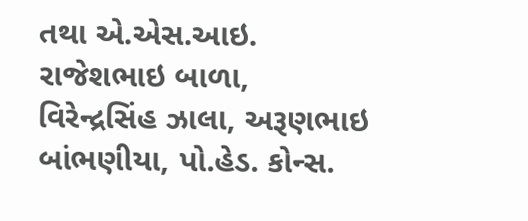તથા એ.એસ.આઇ. રાજેશભાઇ બાળા, વિરેન્દ્રસિંહ ઝાલા, અરૂણભાઇ બાંભણીયા, પો.હેડ. કોન્સ.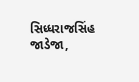સિધ્ધરાજસિંહ જાડેજા,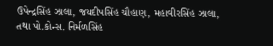ઉપેન્દ્રસિંહ ઝાલા, જયદીપસિંહ ચૌહાણ, મહાવીરસિંહ ઝાલા, તથા પો.કોન્સ. નિર્મળસિંહ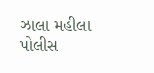ઝાલા મહીલા પોલીસ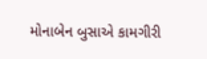મોનાબેન બુસાએ કામગીરી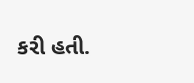કરી હતી.